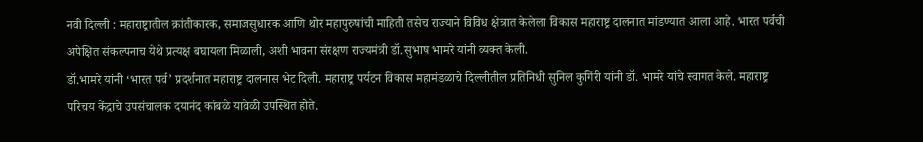नवी दिल्ली : महाराष्ट्रातील क्रांतीकारक, समाजसुधारक आणि थोर महापुरुषांची माहिती तसेच राज्याने विविध क्षेत्रात केलेला विकास महाराष्ट्र दालनात मांडण्यात आला आहे. भारत पर्वची अपेक्षित संकल्पनाच येथे प्रत्यक्ष बघायला मिळाली, अशी भावना संरक्षण राज्यमंत्री डॉ.सुभाष भामरे यांनी व्यक्त केली.
डॉ.भामरे यांनी ‘भारत पर्व’ प्रदर्शनात महाराष्ट्र दालनास भेट दिली. महाराष्ट्र पर्यटन विकास महामंडळाचे दिल्लीतील प्रतिनिधी सुनिल कुगिंरी यांनी डॉ. भामरे यांचे स्वागत केले. महाराष्ट्र परिचय केंद्राचे उपसंचालक दयानंद कांबळे यावेळी उपस्थित होते.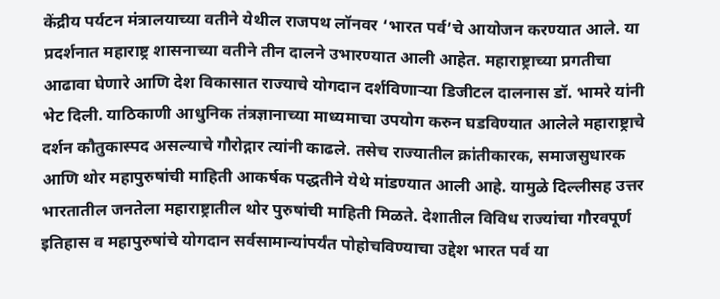केंद्रीय पर्यटन मंत्रालयाच्या वतीने येथील राजपथ लॉनवर ‘भारत पर्व’चे आयोजन करण्यात आले. या प्रदर्शनात महाराष्ट्र शासनाच्या वतीने तीन दालने उभारण्यात आली आहेत. महाराष्ट्राच्या प्रगतीचा आढावा घेणारे आणि देश विकासात राज्याचे योगदान दर्शविणाऱ्या डिजीटल दालनास डॉ. भामरे यांनी भेट दिली. याठिकाणी आधुनिक तंत्रज्ञानाच्या माध्यमाचा उपयोग करुन घडविण्यात आलेले महाराष्ट्राचे दर्शन कौतुकास्पद असल्याचे गौरोद्गार त्यांनी काढले. तसेच राज्यातील क्रांतीकारक, समाजसुधारक आणि थोर महापुरुषांची माहिती आकर्षक पद्धतीने येथे मांडण्यात आली आहे. यामुळे दिल्लीसह उत्तर भारतातील जनतेला महाराष्ट्रातील थोर पुरुषांची माहिती मिळते. देशातील विविध राज्यांचा गौरवपूर्ण इतिहास व महापुरुषांचे योगदान सर्वसामान्यांपर्यंत पोहोचविण्याचा उद्देश भारत पर्व या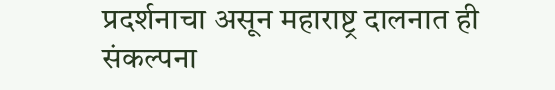प्रदर्शनाचा असून महाराष्ट्र दालनात ही संकल्पना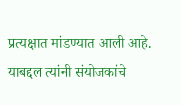प्रत्यक्षात मांडण्यात आली आहे. याबद्दल त्यांनी संयोजकांचे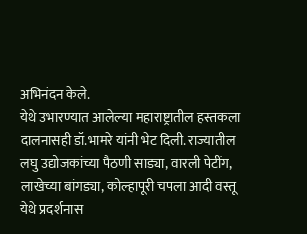अभिनंदन केले.
येथे उभारण्यात आलेल्या महाराष्ट्रातील हस्तकला दालनासही डॉ.भामरे यांनी भेट दिली. राज्यातील लघु उद्योजकांच्या पैठणी साड्या, वारली पेटींग, लाखेच्या बांगड्या, कोल्हापूरी चपला आदी वस्तू येथे प्रदर्शनास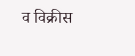व विक्रीस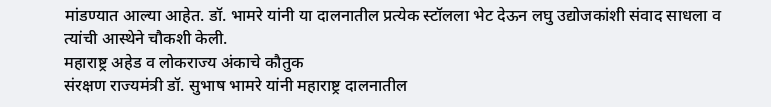मांडण्यात आल्या आहेत. डॉ. भामरे यांनी या दालनातील प्रत्येक स्टॉलला भेट देऊन लघु उद्योजकांशी संवाद साधला व त्यांची आस्थेने चौकशी केली.
महाराष्ट्र अहेड व लोकराज्य अंकाचे कौतुक
संरक्षण राज्यमंत्री डॉ. सुभाष भामरे यांनी महाराष्ट्र दालनातील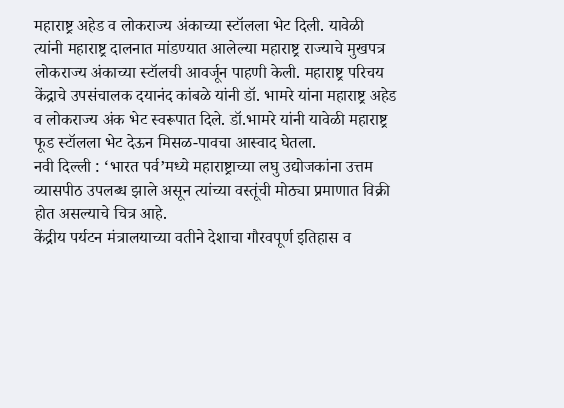महाराष्ट्र अहेड व लोकराज्य अंकाच्या स्टॉलला भेट दिली. यावेळी त्यांनी महाराष्ट्र दालनात मांडण्यात आलेल्या महाराष्ट्र राज्याचे मुखपत्र लोकराज्य अंकाच्या स्टॉलची आवर्जून पाहणी केली. महाराष्ट्र परिचय केंद्राचे उपसंचालक दयानंद कांबळे यांनी डॉ. भामरे यांना महाराष्ट्र अहेड व लोकराज्य अंक भेट स्वरूपात दिले. डॉ.भामरे यांनी यावेळी महाराष्ट्र फूड स्टॉलला भेट देऊन मिसळ-पावचा आस्वाद घेतला.
नवी दिल्ली : ‘भारत पर्व’मध्ये महाराष्ट्राच्या लघु उद्योजकांना उत्तम व्यासपीठ उपलब्ध झाले असून त्यांच्या वस्तूंची मोठ्या प्रमाणात विक्री होत असल्याचे चित्र आहे.
केंद्रीय पर्यटन मंत्रालयाच्या वतीने देशाचा गौरवपूर्ण इतिहास व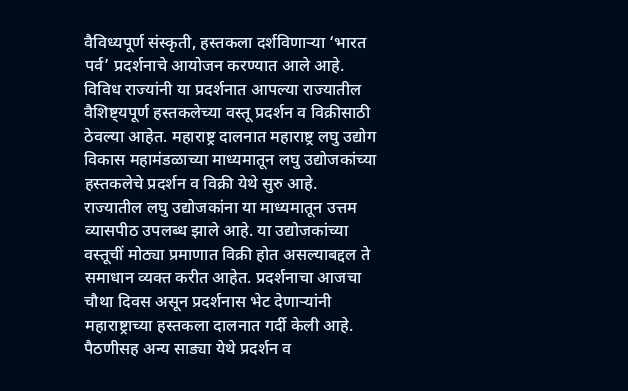वैविध्यपूर्ण संस्कृती, हस्तकला दर्शविणाऱ्या ‘भारत पर्व’ प्रदर्शनाचे आयोजन करण्यात आले आहे. विविध राज्यांनी या प्रदर्शनात आपल्या राज्यातील वैशिष्ट्यपूर्ण हस्तकलेच्या वस्तू प्रदर्शन व विक्रीसाठी ठेवल्या आहेत. महाराष्ट्र दालनात महाराष्ट्र लघु उद्योग विकास महामंडळाच्या माध्यमातून लघु उद्योजकांच्या हस्तकलेचे प्रदर्शन व विक्री येथे सुरु आहे. राज्यातील लघु उद्योजकांना या माध्यमातून उत्तम व्यासपीठ उपलब्ध झाले आहे. या उद्योजकांच्या वस्तूचीं मोठ्या प्रमाणात विक्री होत असल्याबद्दल ते समाधान व्यक्त करीत आहेत. प्रदर्शनाचा आजचा चौथा दिवस असून प्रदर्शनास भेट देणाऱ्यांनी महाराष्ट्राच्या हस्तकला दालनात गर्दी केली आहे.
पैठणीसह अन्य साड्या येथे प्रदर्शन व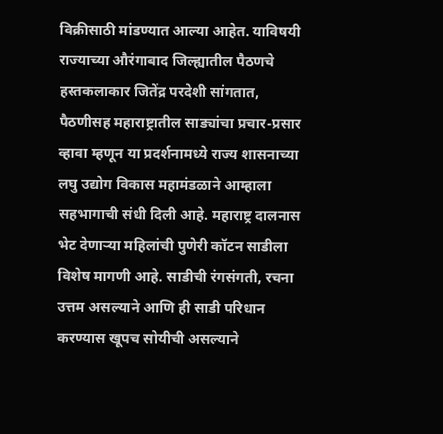विक्रीसाठी मांडण्यात आल्या आहेत. याविषयी राज्याच्या औरंगाबाद जिल्ह्यातील पैठणचे हस्तकलाकार जितेंद्र परदेशी सांगतात, पैठणीसह महाराष्ट्रातील साड्यांचा प्रचार-प्रसार व्हावा म्हणून या प्रदर्शनामध्ये राज्य शासनाच्या लघु उद्योग विकास महामंडळाने आम्हाला सहभागाची संधी दिली आहे. महाराष्ट्र दालनास भेट देणाऱ्या महिलांची पुणेरी कॉटन साडीला विशेष मागणी आहे. साडीची रंगसंगती, रचना उत्तम असल्याने आणि ही साडी परिधान करण्यास खूपच सोयीची असल्याने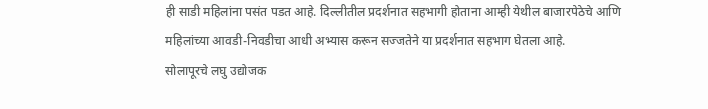ही साडी महिलांना पसंत पडत आहे. दिल्लीतील प्रदर्शनात सहभागी होताना आम्ही येथील बाजारपेठेचे आणि महिलांच्या आवडी-निवडीचा आधी अभ्यास करून सज्जतेने या प्रदर्शनात सहभाग घेतला आहे.
सोलापूरचे लघु उद्योजक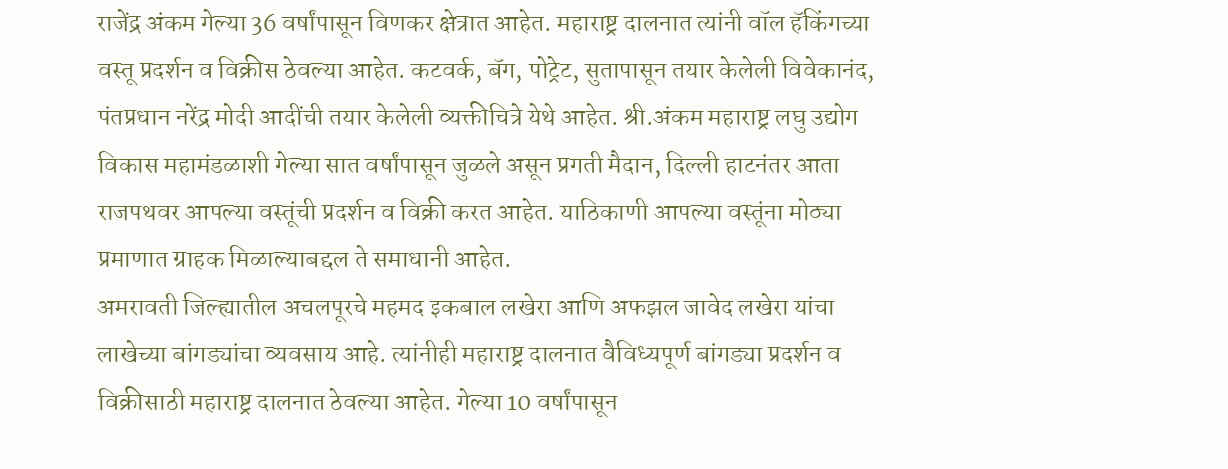राजेंद्र अंकम गेल्या 36 वर्षांपासून विणकर क्षेत्रात आहेत. महाराष्ट्र दालनात त्यांनी वॉल हॅकिंगच्या वस्तू प्रदर्शन व विक्रीस ठेवल्या आहेत. कटवर्क, बॅग, पोट्रेट, सुतापासून तयार केलेली विवेकानंद, पंतप्रधान नरेंद्र मोदी आदींची तयार केलेली व्यक्तीचित्रे येथे आहेत. श्री.अंकम महाराष्ट्र लघु उद्योग विकास महामंडळाशी गेल्या सात वर्षांपासून जुळले असून प्रगती मैदान, दिल्ली हाटनंतर आता राजपथवर आपल्या वस्तूंची प्रदर्शन व विक्री करत आहेत. याठिकाणी आपल्या वस्तूंना मोठ्या प्रमाणात ग्राहक मिळाल्याबद्दल ते समाधानी आहेत.
अमरावती जिल्ह्यातील अचलपूरचे महमद इकबाल लखेरा आणि अफझल जावेद लखेरा यांचा लाखेच्या बांगड्यांचा व्यवसाय आहे. त्यांनीही महाराष्ट्र दालनात वैविध्यपूर्ण बांगड्या प्रदर्शन व विक्रीसाठी महाराष्ट्र दालनात ठेवल्या आहेत. गेल्या 10 वर्षांपासून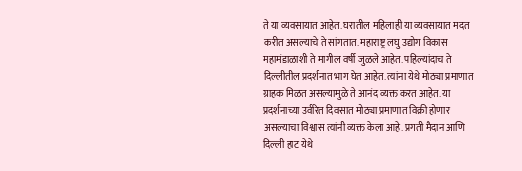ते या व्यवसायात आहेत. घरातील महिलाही या व्यवसायात मदत करीत असल्याचे ते सांगतात. महाराष्ट्र लघु उद्योग विकास महामंडाळाशी ते मागील वर्षी जुळले आहेत. पहिल्यांदाच ते दिल्लीतील प्रदर्शनात भाग घेत आहेत. त्यांना येथे मोठ्या प्रमाणात ग्राहक मिळत असल्यामुळे ते आनंद व्यक्त करत आहेत. या प्रदर्शनाच्या उर्वरित दिवसात मोठ्या प्रमाणात विक्री होणार असल्याचा विश्वास त्यांनी व्यक्त केला आहे. प्रगती मैदान आणि दिल्ली हाट येथे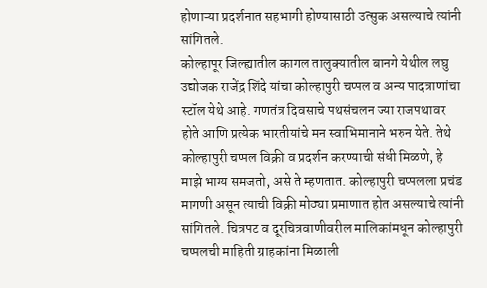होणाऱ्या प्रदर्शनात सहभागी होण्यासाठी उत्सुक असल्याचे त्यांनी सांगितले.
कोल्हापूर जिल्ह्यातील कागल तालुक्यातील बानगे येथील लघु उद्योजक राजेंद्र शिंदे यांचा कोल्हापुरी चप्पल व अन्य पादत्राणांचा स्टॉल येथे आहे. गणतंत्र दिवसाचे पथसंचलन ज्या राजपथावर होते आणि प्रत्येक भारतीयांचे मन स्वाभिमानाने भरुन येते. तेथे कोल्हापुरी चप्पल विक्री व प्रदर्शन करण्याची संधी मिळणे, हे माझे भाग्य समजतो, असे ते म्हणतात. कोल्हापुरी चप्पलला प्रचंड मागणी असून त्याची विक्री मोठ्या प्रमाणात होत असल्याचे त्यांनी सांगितले. चित्रपट व दूरचित्रवाणीवरील मालिकांमधून कोल्हापुरी चप्पलची माहिती ग्राहकांना मिळाली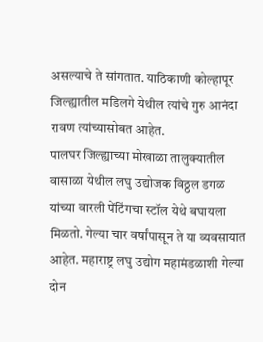असल्याचे ते सांगतात. याठिकाणी कोल्हापूर जिल्ह्यातील मडिलगे येथील त्यांचे गुरु आनंदा रावण त्यांच्यासोबत आहेत.
पालघर जिल्ह्याच्या मोखाळा तालुक्यातील वासाळा येथील लघु उद्योजक विठ्ठल डगळ यांच्या वारली पेंटिंगचा स्टॉल येथे बघायला मिळतो. गेल्या चार वर्षांपासून ते या व्यवसायात आहेत. महाराष्ट्र लघु उद्योग महामंडळाशी गेल्या दोन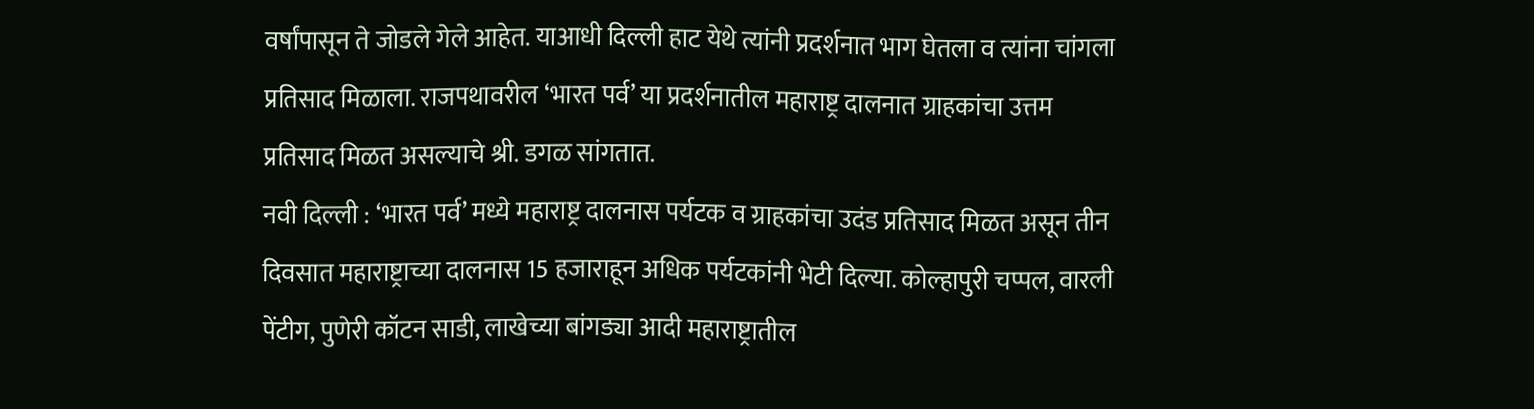वर्षांपासून ते जोडले गेले आहेत. याआधी दिल्ली हाट येथे त्यांनी प्रदर्शनात भाग घेतला व त्यांना चांगला प्रतिसाद मिळाला. राजपथावरील ‘भारत पर्व’ या प्रदर्शनातील महाराष्ट्र दालनात ग्राहकांचा उत्तम प्रतिसाद मिळत असल्याचे श्री. डगळ सांगतात.
नवी दिल्ली : ‘भारत पर्व’ मध्ये महाराष्ट्र दालनास पर्यटक व ग्राहकांचा उदंड प्रतिसाद मिळत असून तीन दिवसात महाराष्ट्राच्या दालनास 15 हजाराहून अधिक पर्यटकांनी भेटी दिल्या. कोल्हापुरी चप्पल, वारली पेंटीग, पुणेरी कॉटन साडी, लाखेच्या बांगड्या आदी महाराष्ट्रातील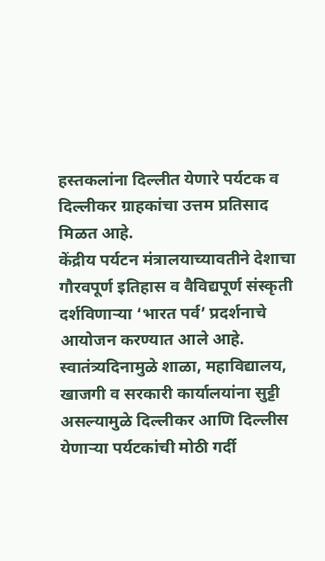हस्तकलांना दिल्लीत येणारे पर्यटक व दिल्लीकर ग्राहकांचा उत्तम प्रतिसाद मिळत आहे.
केंद्रीय पर्यटन मंत्रालयाच्यावतीने देशाचा गौरवपूर्ण इतिहास व वैविद्यपूर्ण संस्कृती दर्शविणाऱ्या ‘भारत पर्व’ प्रदर्शनाचे आयोजन करण्यात आले आहे. स्वातंत्र्यदिनामुळे शाळा, महाविद्यालय, खाजगी व सरकारी कार्यालयांना सुट्टी असल्यामुळे दिल्लीकर आणि दिल्लीस येणाऱ्या पर्यटकांची मोठी गर्दी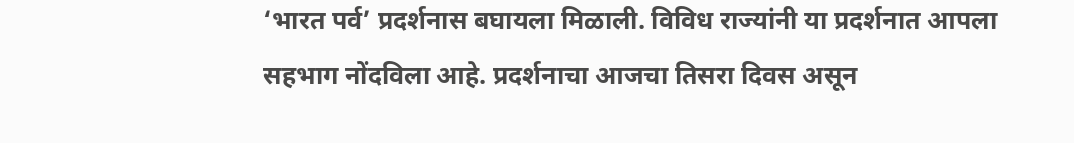‘भारत पर्व’ प्रदर्शनास बघायला मिळाली. विविध राज्यांनी या प्रदर्शनात आपला सहभाग नोंदविला आहे. प्रदर्शनाचा आजचा तिसरा दिवस असून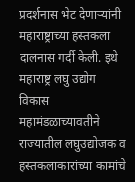प्रदर्शनास भेट देणाऱ्यांनी महाराष्ट्राच्या हस्तकला दालनास गर्दी केली. इथे महाराष्ट्र लघु उद्योग विकास महामंडळाच्यावतीने राज्यातील लघुउद्योजक व हस्तकलाकारांच्या कामांचे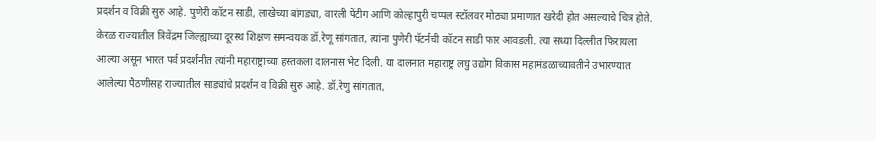प्रदर्शन व विक्री सुरु आहे. पुणेरी कॉटन साडी, लाखेच्या बांगड्या, वारली पेंटीग आणि कोल्हापुरी चप्पल स्टॉलवर मोठ्या प्रमाणात खरेदी होत असल्याचे चित्र होते.
केरळ राज्यातील त्रिवेंद्रम जिल्ह्याच्या दूरस्थ शिक्षण समन्वयक डॉ.रेणू सांगतात, त्यांना पुणेरी पॅटर्नची कॉटन साडी फार आवडली. त्या सध्या दिल्लीत फिरायला आल्या असून भारत पर्व प्रदर्शनीत त्यांनी महाराष्ट्राच्या हस्तकला दालनास भेट दिली. या दालनात महाराष्ट्र लघु उद्योग विकास महामंडळाच्यावतीने उभारण्यात आलेल्या पैठणीसह राज्यातील साड्यांचे प्रदर्शन व विक्री सुरु आहे. डॉ.रेणु सांगतात,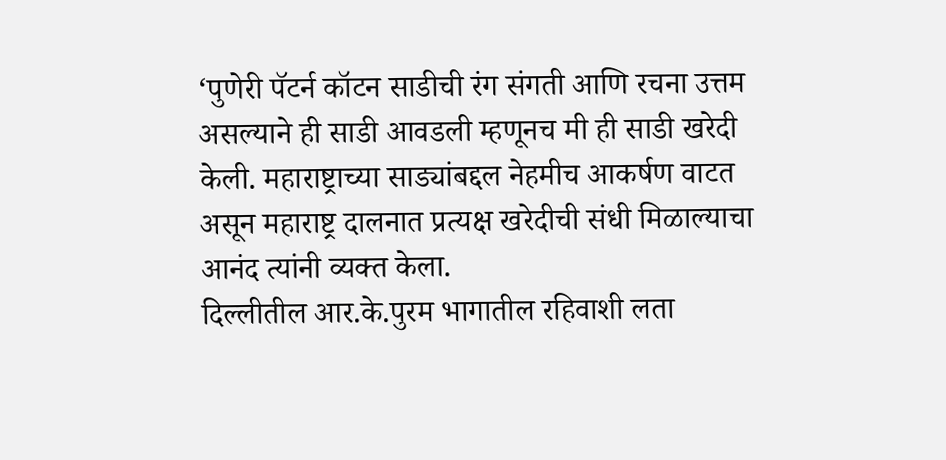‘पुणेरी पॅटर्न कॉटन साडीची रंग संगती आणि रचना उत्तम असल्याने ही साडी आवडली म्हणूनच मी ही साडी खरेदी केली. महाराष्ट्राच्या साड्यांबद्दल नेहमीच आकर्षण वाटत असून महाराष्ट्र दालनात प्रत्यक्ष खरेदीची संधी मिळाल्याचा आनंद त्यांनी व्यक्त केला.
दिल्लीतील आर.के.पुरम भागातील रहिवाशी लता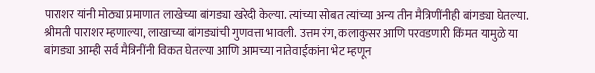पाराशर यांनी मोठ्या प्रमाणात लाखेच्या बांगड्या खरेदी केल्या. त्यांच्या सोबत त्यांच्या अन्य तीन मैत्रिणींनीही बांगड्या घेतल्या. श्रीमती पाराशर म्हणाल्या, लाखाच्या बांगड्यांची गुणवत्ता भावली. उत्तम रंग, कलाकुसर आणि परवडणारी किंमत यामुळे या बांगड्या आम्ही सर्व मैत्रिनींनी विकत घेतल्या आणि आमच्या नातेवाईकांना भेट म्हणून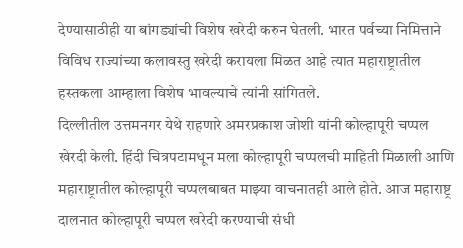देण्यासाठीही या बांगड्यांची विशेष खरेदी करुन घेतली. भारत पर्वच्या निमित्ताने विविध राज्यांच्या कलावस्तु खरेदी करायला मिळत आहे त्यात महाराष्ट्रातील हस्तकला आम्हाला विशेष भावल्याचे त्यांनी सांगितले.
दिल्लीतील उत्तमनगर येथे राहणारे अमरप्रकाश जोशी यांनी कोल्हापूरी चप्पल खेरदी केली. हिंदी चित्रपटामधून मला कोल्हापूरी चप्पलची माहिती मिळाली आणि महाराष्ट्रातील कोल्हापूरी चप्पलबाबत माझ्या वाचनातही आले होते. आज महाराष्ट्र दालनात कोल्हापूरी चप्पल खरेदी करण्याची संधी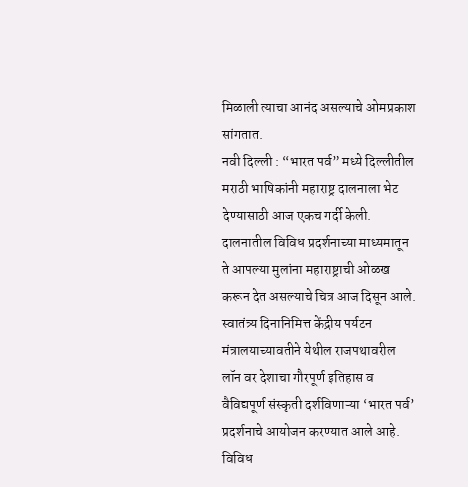मिळाली त्याचा आनंद असल्याचे ओमप्रकाश सांगतात.
नवी दिल्ली : “भारत पर्व” मध्ये दिल्लीतील मराठी भाषिकांनी महाराष्ट्र दालनाला भेट देण्यासाठी आज एकच गर्दी केली. दालनातील विविध प्रदर्शनाच्या माध्यमातून ते आपल्या मुलांना महाराष्ट्राची ओळख करून देत असल्याचे चित्र आज दिसून आले.
स्वातंत्र्य दिनानिमित्त केंद्रीय पर्यटन मंत्रालयाच्यावतीने येथील राजपथावरील लॉन वर देशाचा गौरपूर्ण इतिहास व वैविद्यपूर्ण संस्कृती दर्शविणाऱ्या ‘भारत पर्व’ प्रदर्शनाचे आयोजन करण्यात आले आहे. विविध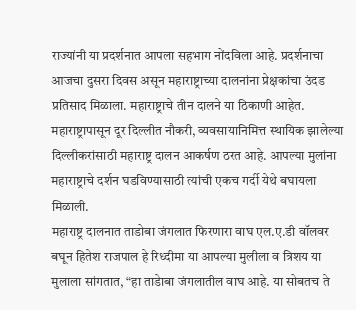राज्यांनी या प्रदर्शनात आपला सहभाग नोंदविला आहे. प्रदर्शनाचा आजचा दुसरा दिवस असून महाराष्ट्राच्या दालनांना प्रेक्षकांचा उंदड प्रतिसाद मिळाला. महाराष्ट्राचे तीन दालने या ठिकाणी आहेत. महाराष्ट्रापासून दूर दिल्लीत नौकरी, व्यवसायानिमित्त स्थायिक झालेल्या दिल्लीकरांसाठी महाराष्ट्र दालन आकर्षण ठरत आहे. आपल्या मुलांना महाराष्ट्राचे दर्शन घडविण्यासाठी त्यांची एकच गर्दी येथे बघायला मिळाली.
महाराष्ट्र दालनात ताडोबा जंगलात फिरणारा वाघ एल.ए.डी वॉलवर बघून हितेश राजपाल हे रिध्दीमा या आपल्या मुलीला व त्रिशय या मुलाला सांगतात, “हा ताडेाबा जंगलातील वाघ आहे. या सोबतच ते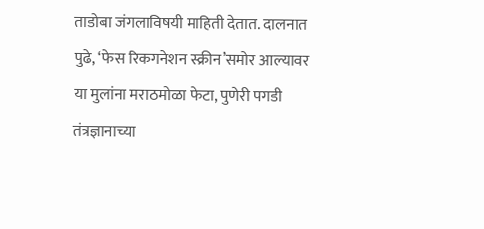ताडोबा जंगलाविषयी माहिती देतात. दालनात पुढे, ‘फेस रिकगनेशन स्क्रीन’समोर आल्यावर या मुलांना मराठमोळा फेटा, पुणेरी पगडी तंत्रज्ञानाच्या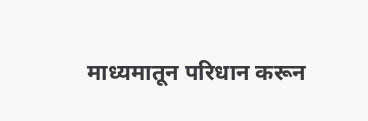माध्यमातून परिधान करून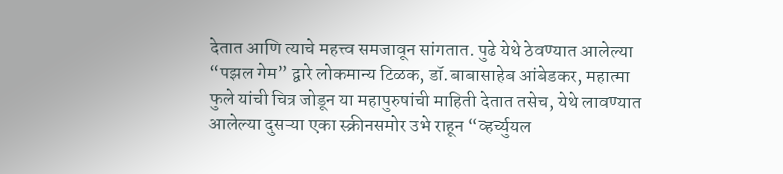देतात आणि त्याचे महत्त्व समजावून सांगतात. पुढे येथे ठेवण्यात आलेल्या “पझल गेम” द्वारे लोकमान्य टिळक, डॉ.बाबासाहेब आंबेडकर, महात्मा फुले यांची चित्र जोडून या महापुरुषांची माहिती देतात तसेच, येथे लावण्यात आलेल्या दुसऱ्या एका स्क्रीनसमोर उभे राहून “व्हर्च्युयल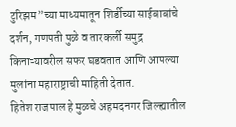टुरिझम”च्या माध्यमातून शिर्डीच्या साईबाबांचे दर्शन, गणपती पुळे व तारकर्ली समुद्र किनाऱ्यावरील सफर घडवतात आणि आपल्या मुलांना महाराष्ट्राची माहिती देतात.
हितेश राजपाल हे मुळचे अहमदनगर जिल्ह्यातील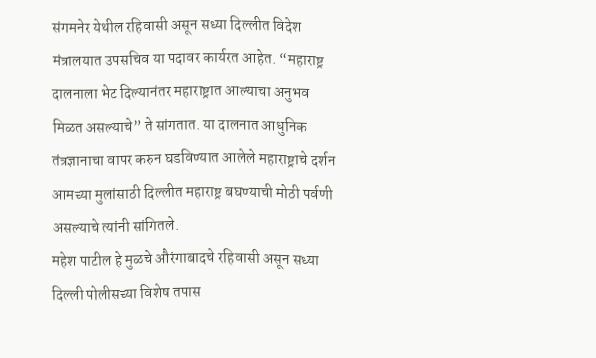संगमनेर येथील रहिवासी असून सध्या दिल्लीत विदेश मंत्रालयात उपसचिव या पदावर कार्यरत आहेत. “महाराष्ट्र दालनाला भेट दिल्यानंतर महाराष्ट्रात आल्याचा अनुभव मिळत असल्याचे” ते सांगतात. या दालनात आधुनिक तंत्रज्ञानाचा वापर करुन घडविण्यात आलेले महाराष्ट्राचे दर्शन आमच्या मुलांसाठी दिल्लीत महाराष्ट्र बघण्याची मोठी पर्वणी असल्याचे त्यांनी सांगितले.
महेश पाटील हे मुळचे औरंगाबादचे रहिवासी असून सध्या दिल्ली पोलीसच्या विशेष तपास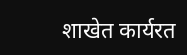शाखेत कार्यरत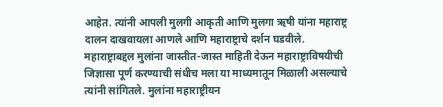आहेत. त्यांनी आपली मुलगी आकृती आणि मुलगा ऋषी यांना महाराष्ट्र दालन दाखवायला आणले आणि महाराष्ट्राचे दर्शन घडवीले. महाराष्ट्राबद्दल मुलांना जास्तीत-जास्त माहिती देऊन महाराष्ट्राविषयीची जिज्ञासा पूर्ण करण्याची संधीच मला या माध्यमातून मिळाली असल्याचे त्यांनी सांगितले. मुलांना महाराष्ट्रीयन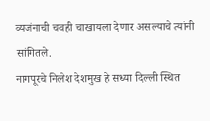व्यजंनाची चवही चाखायला देणार असल्याचे त्यांनी सांगितले.
नागपूरचे निलेश देशमुख हे सध्या दिल्ली स्थित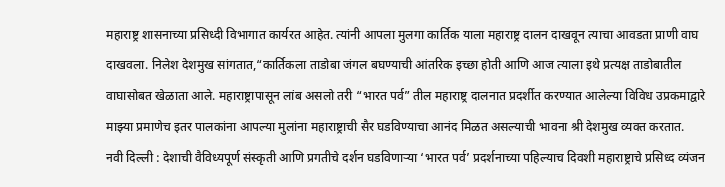महाराष्ट्र शासनाच्या प्रसिध्दी विभागात कार्यरत आहेत. त्यांनी आपला मुलगा कार्तिक याला महाराष्ट्र दालन दाखवून त्याचा आवडता प्राणी वाघ दाखवला. निलेश देशमुख सांगतात,“कार्तिकला ताडोबा जंगल बघण्याची आंतरिक इच्छा होती आणि आज त्याला इथे प्रत्यक्ष ताडोबातील वाघासोबत खेळाता आले. महाराष्ट्रापासून लांब असलो तरी “भारत पर्व” तील महाराष्ट्र दालनात प्रदर्शीत करण्यात आलेल्या विविध उप्रकमाद्वारे माझ्या प्रमाणेच इतर पालकांना आपल्या मुलांना महाराष्ट्राची सैर घडविण्याचा आनंद मिळत असल्याची भावना श्री देशमुख व्यक्त करतात.
नवी दिल्ली : देशाची वैविध्यपूर्ण संस्कृती आणि प्रगतीचे दर्शन घडविणाऱ्या ‘भारत पर्व’ प्रदर्शनाच्या पहिल्याच दिवशी महाराष्ट्राचे प्रसिध्द व्यंजन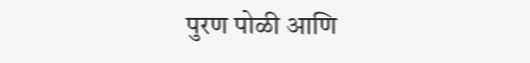पुरण पोळी आणि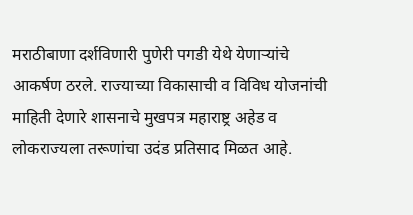मराठीबाणा दर्शविणारी पुणेरी पगडी येथे येणाऱ्यांचे आकर्षण ठरले. राज्याच्या विकासाची व विविध योजनांची माहिती देणारे शासनाचे मुखपत्र महाराष्ट्र अहेड व लोकराज्यला तरूणांचा उदंड प्रतिसाद मिळत आहे.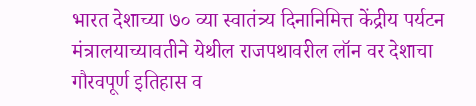भारत देशाच्या ७० व्या स्वातंत्र्य दिनानिमित्त केंद्रीय पर्यटन मंत्रालयाच्यावतीने येथील राजपथावरील लॉन वर देशाचा गौरवपूर्ण इतिहास व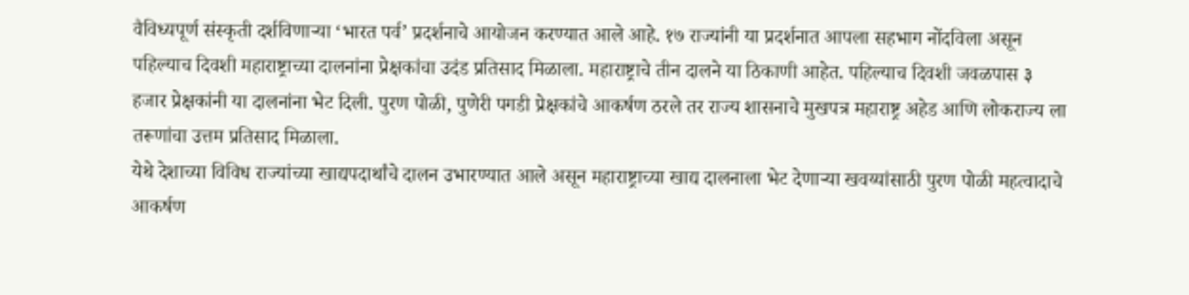वैविध्यपूर्ण संस्कृती दर्शविणाऱ्या ‘भारत पर्व’ प्रदर्शनाचे आयोजन करण्यात आले आहे. १७ राज्यांनी या प्रदर्शनात आपला सहभाग नोंदविला असून पहिल्याच दिवशी महाराष्ट्राच्या दालनांना प्रेक्षकांचा उदंड प्रतिसाद मिळाला. महाराष्ट्राचे तीन दालने या ठिकाणी आहेत. पहिल्याच दिवशी जवळपास ३ हजार प्रेक्षकांनी या दालनांना भेट दिली. पुरण पोळी, पुणेरी पगडी प्रेक्षकांचे आकर्षण ठरले तर राज्य शासनाचे मुखपत्र महाराष्ट्र अहेड आणि लोकराज्य ला तरूणांचा उत्तम प्रतिसाद मिळाला.
येथे देशाच्या विविध राज्यांच्या खाद्यपदार्थांचे दालन उभारण्यात आले असून महाराष्ट्राच्या खाद्य दालनाला भेट देणाऱ्या खवय्यांसाठी पुरण पोळी महत्वादाचे आकर्षण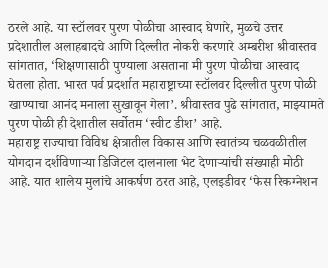ठरले आहे. या स्टॉलवर पुरण पोळीचा आस्वाद घेणारे, मुळचे उत्तर प्रदेशातील अलाहबादचे आणि दिल्लीत नोकरी करणारे अम्बरीश श्रीवास्तव सांगतात, ‘शिक्षणासाठी पुण्याला असताना मी पुरण पोळीचा आस्वाद घेतला होता. भारत पर्व प्रदर्शात महाराष्ट्राच्या स्टॉलवर दिल्लीत पुरण पोळी खाण्याचा आनंद मनाला सुखावून गेला’. श्रीवास्तव पुढे सांगतात, माझ्यामते पुरण पोळी ही देशातील सर्वोतम ‘स्वीट डीश’ आहे.
महाराष्ट्र राज्याचा विविध क्षेत्रातील विकास आणि स्वातंत्र्य चळवळीतील योगदान दर्शविणाऱ्या डिजिटल दालनाला भेट देणाऱ्यांची संख्याही मोठी आहे. यात शालेय मुलांचे आकर्षण ठरत आहे, एलइडीवर ‘फेस रिकग्नेशन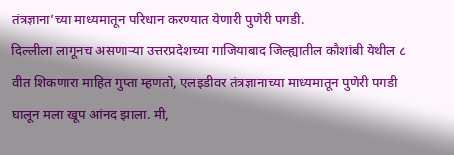तंत्रज्ञाना’च्या माध्यमातून परिधान करण्यात येणारी पुणेरी पगडी.
दिल्लीला लागूनच असणाऱ्या उत्तरप्रदेशच्या गाजियाबाद जिल्ह्यातील कौशांबी येथील ८ वीत शिकणारा माहित गुप्ता म्हणतो, एलइडीवर तंत्रज्ञानाच्या माध्यमातून पुणेरी पगडी घालून मला खूप आंनद झाला. मी,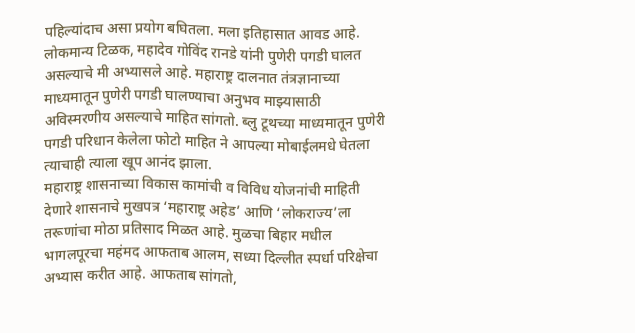पहिल्यांदाच असा प्रयोग बघितला. मला इतिहासात आवड आहे. लोकमान्य टिळक, महादेव गोविंद रानडे यांनी पुणेरी पगडी घालत असल्याचे मी अभ्यासले आहे. महाराष्ट्र दालनात तंत्रज्ञानाच्या माध्यमातून पुणेरी पगडी घालण्याचा अनुभव माझ्यासाठी अविस्मरणीय असल्याचे माहित सांगतो. ब्लु टूथच्या माध्यमातून पुणेरी पगडी परिधान केलेला फोटो माहित ने आपल्या मोबाईलमधे घेतला त्याचाही त्याला खूप आनंद झाला.
महाराष्ट्र शासनाच्या विकास कामांची व विविध योजनांची माहिती देणारे शासनाचे मुखपत्र ‘महाराष्ट्र अहेड’ आणि ‘लोकराज्य’ला तरूणांचा मोठा प्रतिसाद मिळत आहे. मुळचा बिहार मधील भागलपूरचा महंमद आफताब आलम, सध्या दिल्लीत स्पर्धा परिक्षेचा अभ्यास करीत आहे. आफताब सांगतो,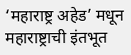‘महाराष्ट्र अहेड’ मधून महाराष्ट्राची इंतभूत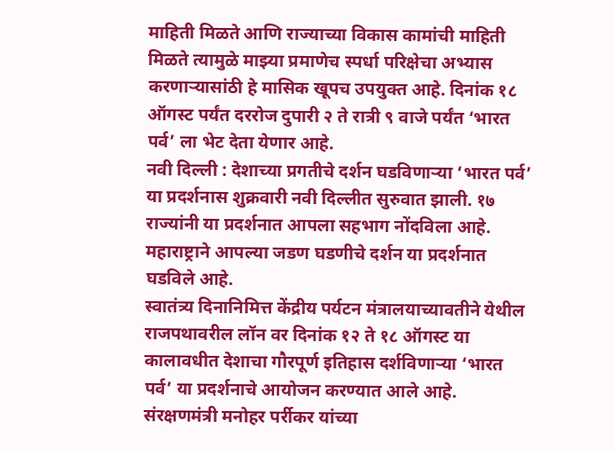माहिती मिळते आणि राज्याच्या विकास कामांची माहिती मिळते त्यामुळे माझ्या प्रमाणेच स्पर्धा परिक्षेचा अभ्यास करणाऱ्यासांठी हे मासिक खूपच उपयुक्त आहे. दिनांक १८ ऑगस्ट पर्यंत दररोज दुपारी २ ते रात्री ९ वाजे पर्यंत ‘भारत पर्व’ ला भेट देता येणार आहे.
नवी दिल्ली : देशाच्या प्रगतीचे दर्शन घडविणाऱ्या ‘भारत पर्व’ या प्रदर्शनास शुक्रवारी नवी दिल्लीत सुरुवात झाली. १७ राज्यांनी या प्रदर्शनात आपला सहभाग नोंदविला आहे. महाराष्ट्राने आपल्या जडण घडणीचे दर्शन या प्रदर्शनात घडविले आहे.
स्वातंत्र्य दिनानिमित्त केंद्रीय पर्यटन मंत्रालयाच्यावतीने येथील राजपथावरील लॉन वर दिनांक १२ ते १८ ऑगस्ट या कालावधीत देशाचा गौरपूर्ण इतिहास दर्शविणाऱ्या ‘भारत पर्व’ या प्रदर्शनाचे आयोजन करण्यात आले आहे. संरक्षणमंत्री मनोहर पर्रीकर यांच्या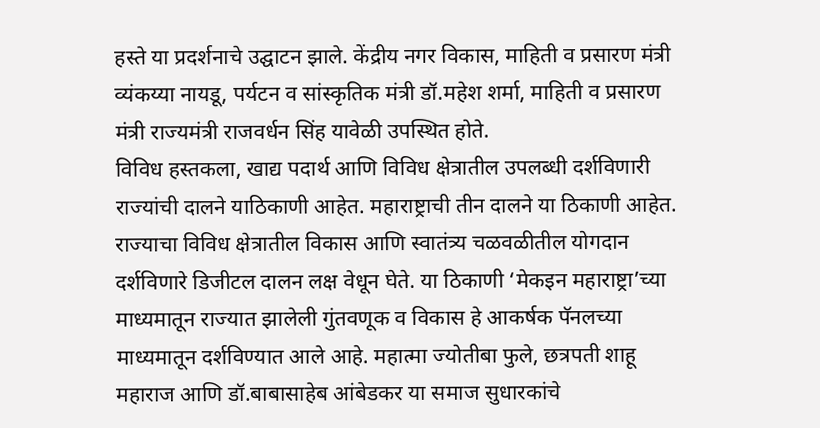हस्ते या प्रदर्शनाचे उद्घाटन झाले. केंद्रीय नगर विकास, माहिती व प्रसारण मंत्री व्यंकय्या नायडू, पर्यटन व सांस्कृतिक मंत्री डॉ.महेश शर्मा, माहिती व प्रसारण मंत्री राज्यमंत्री राजवर्धन सिंह यावेळी उपस्थित होते.
विविध हस्तकला, खाद्य पदार्थ आणि विविध क्षेत्रातील उपलब्धी दर्शविणारी राज्यांची दालने याठिकाणी आहेत. महाराष्ट्राची तीन दालने या ठिकाणी आहेत. राज्याचा विविध क्षेत्रातील विकास आणि स्वातंत्र्य चळवळीतील योगदान दर्शविणारे डिजीटल दालन लक्ष वेधून घेते. या ठिकाणी ‘मेकइन महाराष्ट्रा’च्या माध्यमातून राज्यात झालेली गुंतवणूक व विकास हे आकर्षक पॅनलच्या माध्यमातून दर्शविण्यात आले आहे. महात्मा ज्योतीबा फुले, छत्रपती शाहू महाराज आणि डॉ.बाबासाहेब आंबेडकर या समाज सुधारकांचे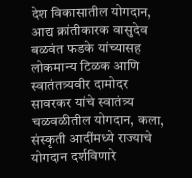देश विकासातील योगदान, आद्य क्रांतीकारक वासुदेव बळवंत फडके यांच्यासह लोकमान्य टिळक आणि स्वातंतत्र्यवीर दामोदर सावरकर यांचे स्वातंत्र्य चळवळीतील योगदान, कला, संस्कृती आदींमध्ये राज्याचे योगदान दर्शविणारे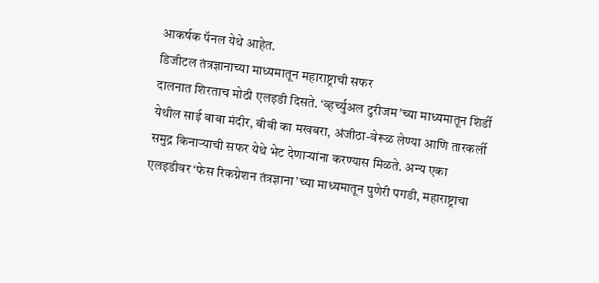आकर्षक पॅनल येथे आहेत.
डिजीटल तंत्रज्ञानाच्या माध्यमातून महाराष्ट्राची सफर
दालनात शिरताच मोठी एलइडी दिसते. ‘व्हर्च्युअल टुरीजम’च्या माध्यमातून शिर्डी येथील साई बाबा मंदीर, बीबी का मखबरा, अंजीठा-वेरूळ लेण्या आणि तारकर्ली समुद्र किनाऱ्याची सफर येथे भेट देणाऱ्यांना करण्यास मिळते. अन्य एका एलइडीवर ‘फेस रिकग्नेशन तंत्रज्ञाना’च्या माध्यमातून पुणेरी पगडी, महाराष्ट्राचा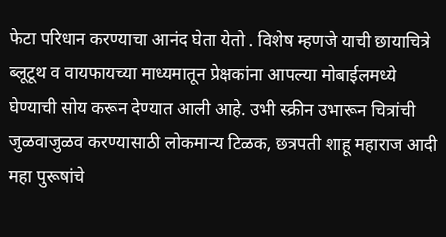फेटा परिधान करण्याचा आनंद घेता येतो . विशेष म्हणजे याची छायाचित्रे ब्लूटूथ व वायफायच्या माध्यमातून प्रेक्षकांना आपल्या मोबाईलमध्ये घेण्याची सोय करून देण्यात आली आहे. उभी स्क्रीन उभारून चित्रांची जुळवाजुळव करण्यासाठी लोकमान्य टिळक, छत्रपती शाहू महाराज आदी महा पुरूषांचे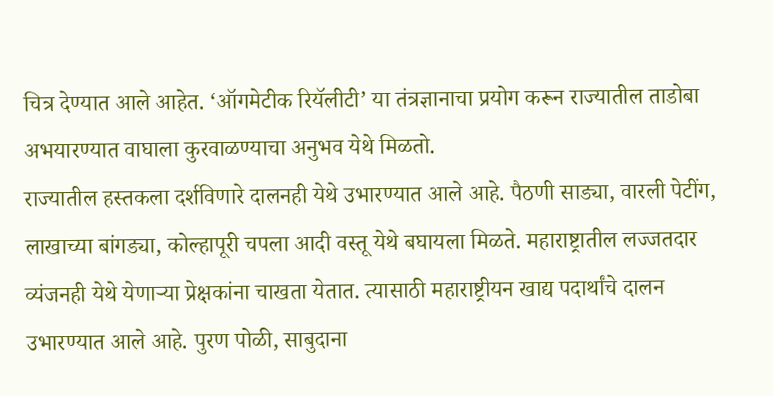चित्र देण्यात आले आहेत. ‘ऑगमेटीक रियॅलीटी’ या तंत्रज्ञानाचा प्रयोग करून राज्यातील ताडोबा अभयारण्यात वाघाला कुरवाळण्याचा अनुभव येथे मिळतो.
राज्यातील हस्तकला दर्शविणारे दालनही येथे उभारण्यात आले आहे. पैठणी साड्या, वारली पेटींग, लाखाच्या बांगड्या, कोल्हापूरी चपला आदी वस्तू येथे बघायला मिळते. महाराष्ट्रातील लज्जतदार व्यंजनही येथे येणाऱ्या प्रेक्षकांना चाखता येतात. त्यासाठी महाराष्ट्रीयन खाद्य पदार्थांचे दालन उभारण्यात आले आहे. पुरण पोळी, साबुदाना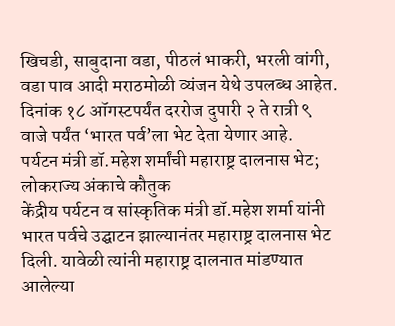खिचडी, साबुदाना वडा, पीठलं भाकरी, भरली वांगी, वडा पाव आदी मराठमोळी व्यंजन येथे उपलब्ध आहेत. दिनांक १८ ऑगस्टपर्यंत दररोज दुपारी २ ते रात्री ९ वाजे पर्यंत ‘भारत पर्व’ला भेट देता येणार आहे.
पर्यटन मंत्री डॉ.महेश शर्मांची महाराष्ट्र दालनास भेट; लोकराज्य अंकाचे कौतुक
केंद्रीय पर्यटन व सांस्कृतिक मंत्री डॉ.महेश शर्मा यांनी भारत पर्वचे उद्घाटन झाल्यानंतर महाराष्ट्र दालनास भेट दिली. यावेळी त्यांनी महाराष्ट्र दालनात मांडण्यात आलेल्या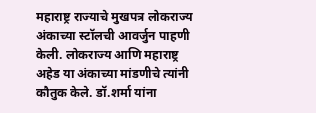महाराष्ट्र राज्याचे मुखपत्र लोकराज्य अंकाच्या स्टॉलची आवर्जुन पाहणी केली. लोकराज्य आणि महाराष्ट्र अहेड या अंकाच्या मांडणीचे त्यांनी कौतुक केले. डॉ.शर्मा यांना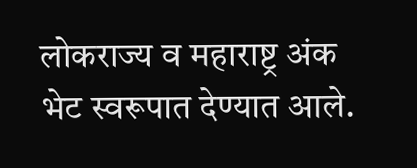लोकराज्य व महाराष्ट्र अंक भेट स्वरूपात देण्यात आले.